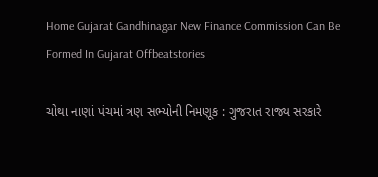Home Gujarat Gandhinagar New Finance Commission Can Be Formed In Gujarat Offbeatstories

ચોથા નાણાં પંચમાં ત્રણ સભ્યોની નિમણૂક : ગુજરાત રાજ્ય સરકારે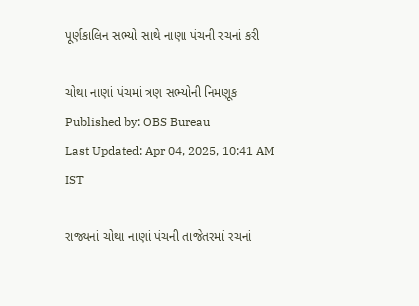પૂર્ણકાલિન સભ્યો સાથે નાણા પંચની રચનાં કરી

ચોથા નાણાં પંચમાં ત્રણ સભ્યોની નિમણૂક
Published by: OBS Bureau
Last Updated: Apr 04, 2025, 10:41 AM IST

રાજ્યનાં ચોથા નાણાં પંચની તાજેતરમાં રચનાં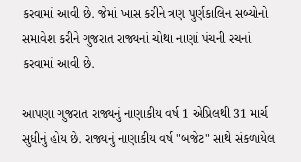કરવામાં આવી છે. જેમાં ખાસ કરીને ત્રણ પુર્ણકાલિન સબ્યોનો સમાવેશ કરીને ગુજરાત રાજ્યનાં ચોથા નાણાં પંચની રચનાં કરવામાં આવી છે.

આપણા ગુજરાત રાજ્યનું નાણાકીય વર્ષ 1 એપ્રિલથી 31 માર્ચ સુધીનું હોય છે. રાજ્યનું નાણાકીય વર્ષ "બજેટ" સાથે સંકળાયેલ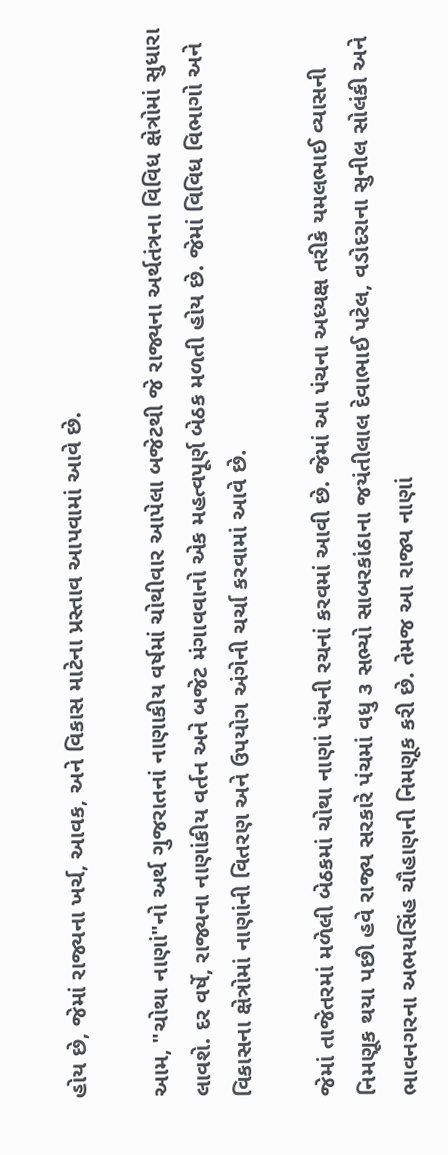હોય છે, જેમાં રાજ્યના ખર્ચ, આવક, અને વિકાસ માટેના પ્રસ્તાવ આપવામાં આવે છે.

આમ, "ચોથા નાણાં"નો અર્થ ગુજરાતનાં નાણાકીય વર્ષમાં ચોથીવાર આપેલા બજેટથી જે રાજ્યના અર્થતંત્રના વિવિધ ક્ષેત્રોમાં સુધારા લાવશે. દર વર્ષે, રાજ્યના નાણાંકીય વર્તન અને બજેટ મંગાવવાનો એક મહત્વપૂર્ણ બેઠક મળતી હોય છે. જેમાં વિવિધ વિભાગો અને વિકાસના ક્ષેત્રોમાં નાણાંની વિતરણ અને ઉપયોગ અંગેની ચર્ચા કરવામાં આવે છે.

જેમાં તાજેતરમાં મળેલી બેઠકમાં ચોથા નાણાં પંચની રચનાં કરવમાં આવી છે. જેમાં આ પંચના અધ્યક્ષ તરીકે યમલભાઈ વ્યાસની નિમણૂક થયા પછી હવે રાજ્ય સરકારે પંચમાં વધુ ૩ સભ્યો સાબરકાંઠાના જયંતીલાલ દેવાભાઈ પટેલ, વડોદરાના સુનીલ સોલંકી અને ભાવનગરના અભયસિંહ ચૌહાણની નિમણૂક કરી છે. તેમજ આ રાજ્ય નાણાં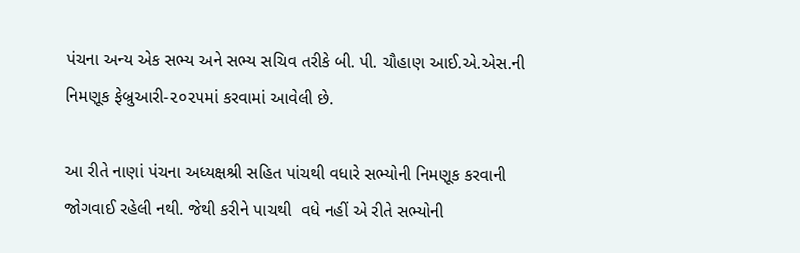પંચના અન્ય એક સભ્ય અને સભ્ય સચિવ તરીકે બી. પી. ચૌહાણ આઈ.એ.એસ.ની નિમણૂક ફેબ્રુઆરી-૨૦૨૫માં કરવામાં આવેલી છે.

આ રીતે નાણાં પંચના અધ્યક્ષશ્રી સહિત પાંચથી વધારે સભ્યોની નિમણૂક કરવાની જોગવાઈ રહેલી નથી. જેથી કરીને પાચથી  વધે નહીં એ રીતે સભ્યોની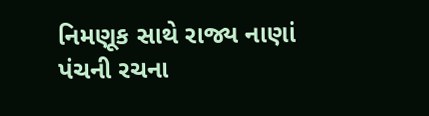નિમણૂક સાથે રાજ્ય નાણાં પંચની રચના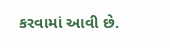કરવામાં આવી છે.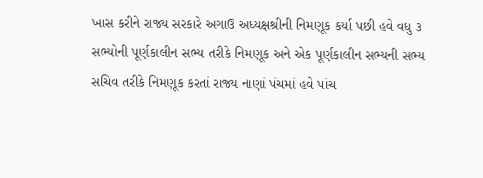ખાસ કરીને રાજ્ય સરકારે અગાઉ અધ્યક્ષશ્રીની નિમણૂક કર્યા પછી હવે વધુ ૩ સભ્યોની પૂર્ણકાલીન સભ્ય તરીકે નિમણૂક અને એક પૂર્ણકાલીન સભ્યની સભ્ય સચિવ તરીકે નિમણૂક કરતાં રાજ્ય નાણાં પંચમાં હવે પાંચ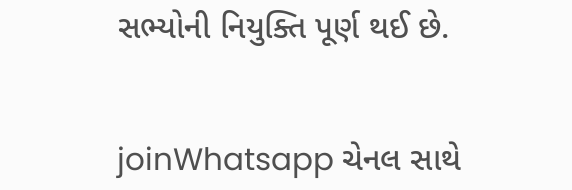સભ્યોની નિયુક્તિ પૂર્ણ થઈ છે.


joinWhatsapp ચેનલ સાથે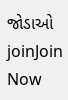જોડાઓ
joinJoin Now